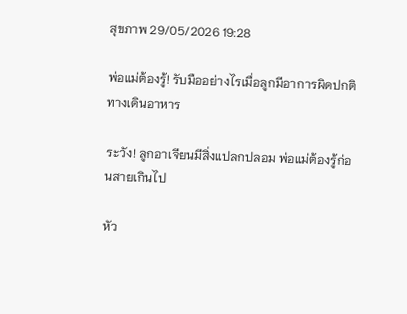สุขภาพ 29/05/2026 19:28

พ่อแม่ต้องรู้! รับมืออย่างไรเมื่อลูกมีอาการผิดปกติทางเดินอาหาร

ระวัง! ลูกอาเจียนมีสิ่งแปลกปลอม พ่อแม่ต้องรู้ก่อนสายเกินไป

หัว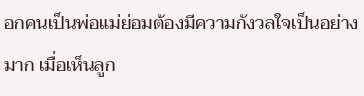อกคนเป็นพ่อแม่ย่อมต้องมีความกังวลใจเป็นอย่างมาก เมื่อเห็นลูก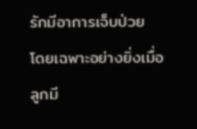รักมีอาการเจ็บป่วย โดยเฉพาะอย่างยิ่งเมื่อลูกมี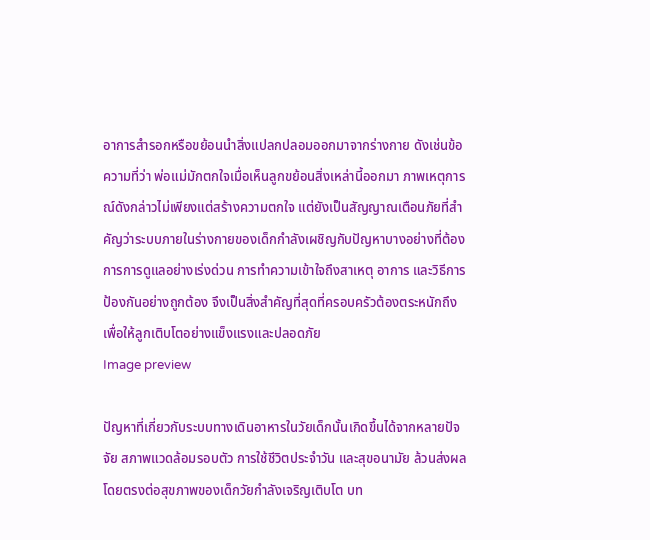อาการสำรอกหรือขย้อนนำสิ่งแปลกปลอมออกมาจากร่างกาย ดังเช่นข้อความที่ว่า พ่อแม่มักตกใจเมื่อเห็นลูกขย้อนสิ่งเหล่านี้ออกมา ภาพเหตุการณ์ดังกล่าวไม่เพียงแต่สร้างความตกใจ แต่ยังเป็นสัญญาณเตือนภัยที่สำคัญว่าระบบภายในร่างกายของเด็กกำลังเผชิญกับปัญหาบางอย่างที่ต้องการการดูแลอย่างเร่งด่วน การทำความเข้าใจถึงสาเหตุ อาการ และวิธีการป้องกันอย่างถูกต้อง จึงเป็นสิ่งสำคัญที่สุดที่ครอบครัวต้องตระหนักถึง เพื่อให้ลูกเติบโตอย่างแข็งแรงและปลอดภัย
Image preview

ปัญหาที่เกี่ยวกับระบบทางเดินอาหารในวัยเด็กนั้นเกิดขึ้นได้จากหลายปัจจัย สภาพแวดล้อมรอบตัว การใช้ชีวิตประจำวัน และสุขอนามัย ล้วนส่งผลโดยตรงต่อสุขภาพของเด็กวัยกำลังเจริญเติบโต บท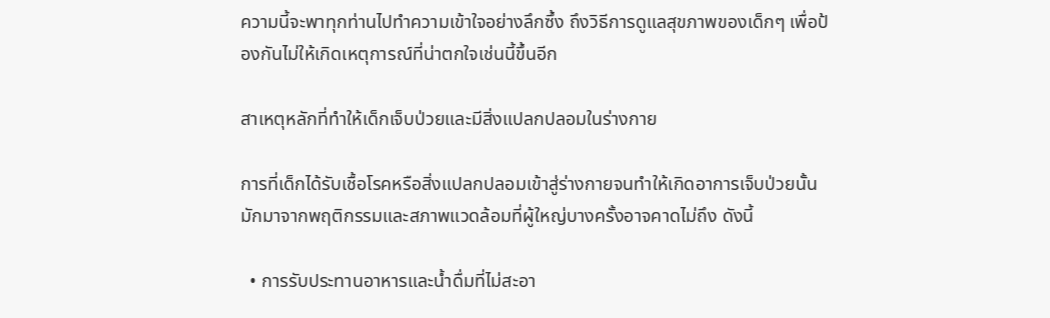ความนี้จะพาทุกท่านไปทำความเข้าใจอย่างลึกซึ้ง ถึงวิธีการดูแลสุขภาพของเด็กๆ เพื่อป้องกันไม่ให้เกิดเหตุการณ์ที่น่าตกใจเช่นนี้ขึ้นอีก

สาเหตุหลักที่ทำให้เด็กเจ็บป่วยและมีสิ่งแปลกปลอมในร่างกาย

การที่เด็กได้รับเชื้อโรคหรือสิ่งแปลกปลอมเข้าสู่ร่างกายจนทำให้เกิดอาการเจ็บป่วยนั้น มักมาจากพฤติกรรมและสภาพแวดล้อมที่ผู้ใหญ่บางครั้งอาจคาดไม่ถึง ดังนี้

  • การรับประทานอาหารและน้ำดื่มที่ไม่สะอา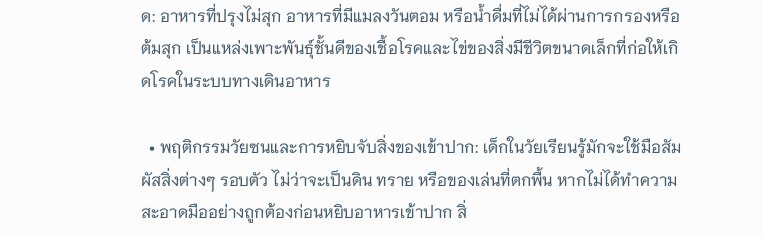ด: อาหารที่ปรุงไม่สุก อาหารที่มีแมลงวันตอม หรือน้ำดื่มที่ไม่ได้ผ่านการกรองหรือต้มสุก เป็นแหล่งเพาะพันธุ์ชั้นดีของเชื้อโรคและไข่ของสิ่งมีชีวิตขนาดเล็กที่ก่อให้เกิดโรคในระบบทางเดินอาหาร

  • พฤติกรรมวัยซนและการหยิบจับสิ่งของเข้าปาก: เด็กในวัยเรียนรู้มักจะใช้มือสัมผัสสิ่งต่างๆ รอบตัว ไม่ว่าจะเป็นดิน ทราย หรือของเล่นที่ตกพื้น หากไม่ได้ทำความสะอาดมืออย่างถูกต้องก่อนหยิบอาหารเข้าปาก สิ่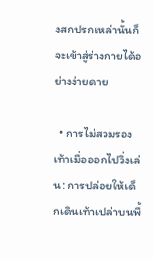งสกปรกเหล่านั้นก็จะเข้าสู่ร่างกายได้อย่างง่ายดาย

  • การไม่สวมรองเท้าเมื่อออกไปวิ่งเล่น: การปล่อยให้เด็กเดินเท้าเปล่าบนพื้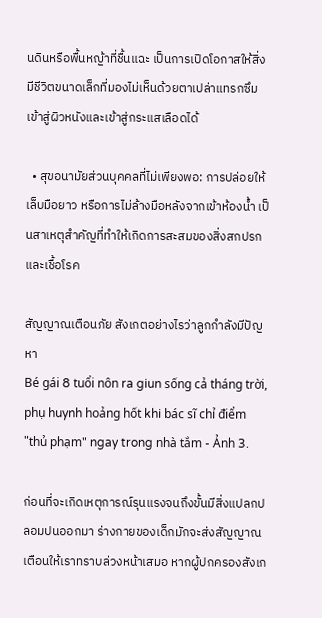นดินหรือพื้นหญ้าที่ชื้นแฉะ เป็นการเปิดโอกาสให้สิ่งมีชีวิตขนาดเล็กที่มองไม่เห็นด้วยตาเปล่าแทรกซึมเข้าสู่ผิวหนังและเข้าสู่กระแสเลือดได้

  • สุขอนามัยส่วนบุคคลที่ไม่เพียงพอ: การปล่อยให้เล็บมือยาว หรือการไม่ล้างมือหลังจากเข้าห้องน้ำ เป็นสาเหตุสำคัญที่ทำให้เกิดการสะสมของสิ่งสกปรกและเชื้อโรค

สัญญาณเตือนภัย สังเกตอย่างไรว่าลูกกำลังมีปัญหา
Bé gái 8 tuổi nôn ra giun sống cả tháng trời, phụ huynh hoảng hốt khi bác sĩ chỉ điểm "thủ phạm" ngay trong nhà tắm - Ảnh 3.

ก่อนที่จะเกิดเหตุการณ์รุนแรงจนถึงขั้นมีสิ่งแปลกปลอมปนออกมา ร่างกายของเด็กมักจะส่งสัญญาณเตือนให้เราทราบล่วงหน้าเสมอ หากผู้ปกครองสังเก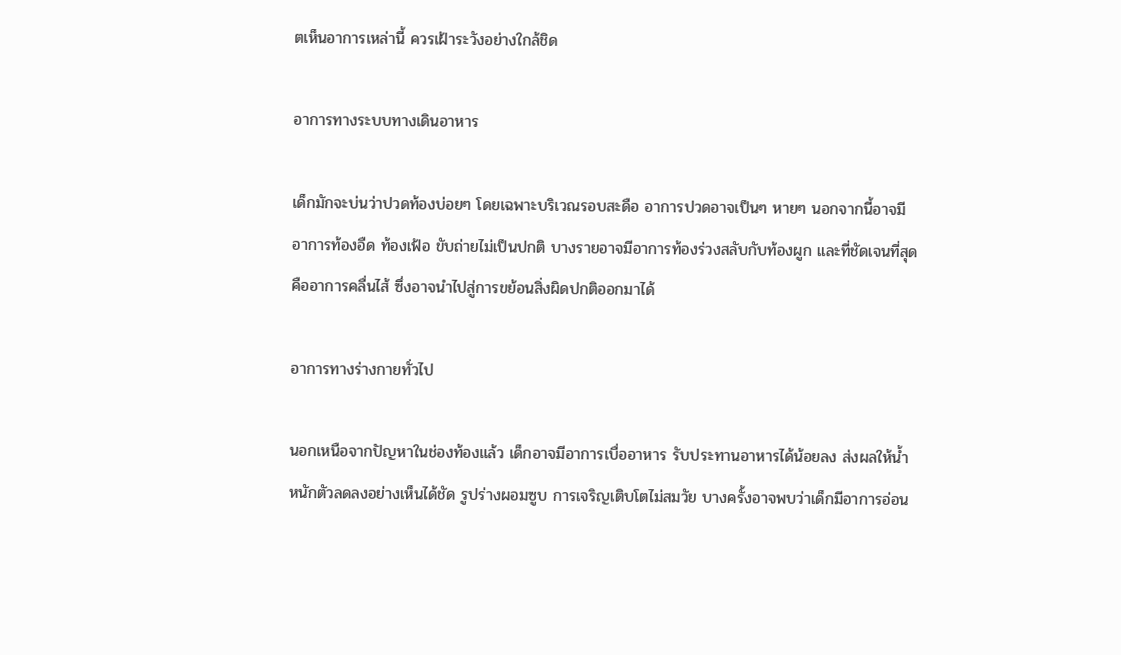ตเห็นอาการเหล่านี้ ควรเฝ้าระวังอย่างใกล้ชิด

อาการทางระบบทางเดินอาหาร

เด็กมักจะบ่นว่าปวดท้องบ่อยๆ โดยเฉพาะบริเวณรอบสะดือ อาการปวดอาจเป็นๆ หายๆ นอกจากนี้อาจมีอาการท้องอืด ท้องเฟ้อ ขับถ่ายไม่เป็นปกติ บางรายอาจมีอาการท้องร่วงสลับกับท้องผูก และที่ชัดเจนที่สุดคืออาการคลื่นไส้ ซึ่งอาจนำไปสู่การขย้อนสิ่งผิดปกติออกมาได้

อาการทางร่างกายทั่วไป

นอกเหนือจากปัญหาในช่องท้องแล้ว เด็กอาจมีอาการเบื่ออาหาร รับประทานอาหารได้น้อยลง ส่งผลให้น้ำหนักตัวลดลงอย่างเห็นได้ชัด รูปร่างผอมซูบ การเจริญเติบโตไม่สมวัย บางครั้งอาจพบว่าเด็กมีอาการอ่อน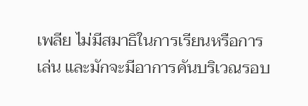เพลีย ไม่มีสมาธิในการเรียนหรือการเล่น และมักจะมีอาการคันบริเวณรอบ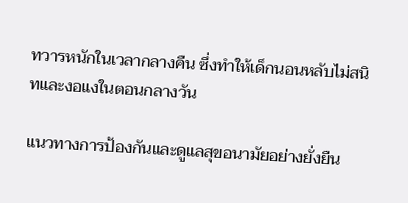ทวารหนักในเวลากลางคืน ซึ่งทำให้เด็กนอนหลับไม่สนิทและงอแงในตอนกลางวัน

แนวทางการป้องกันและดูแลสุขอนามัยอย่างยั่งยืน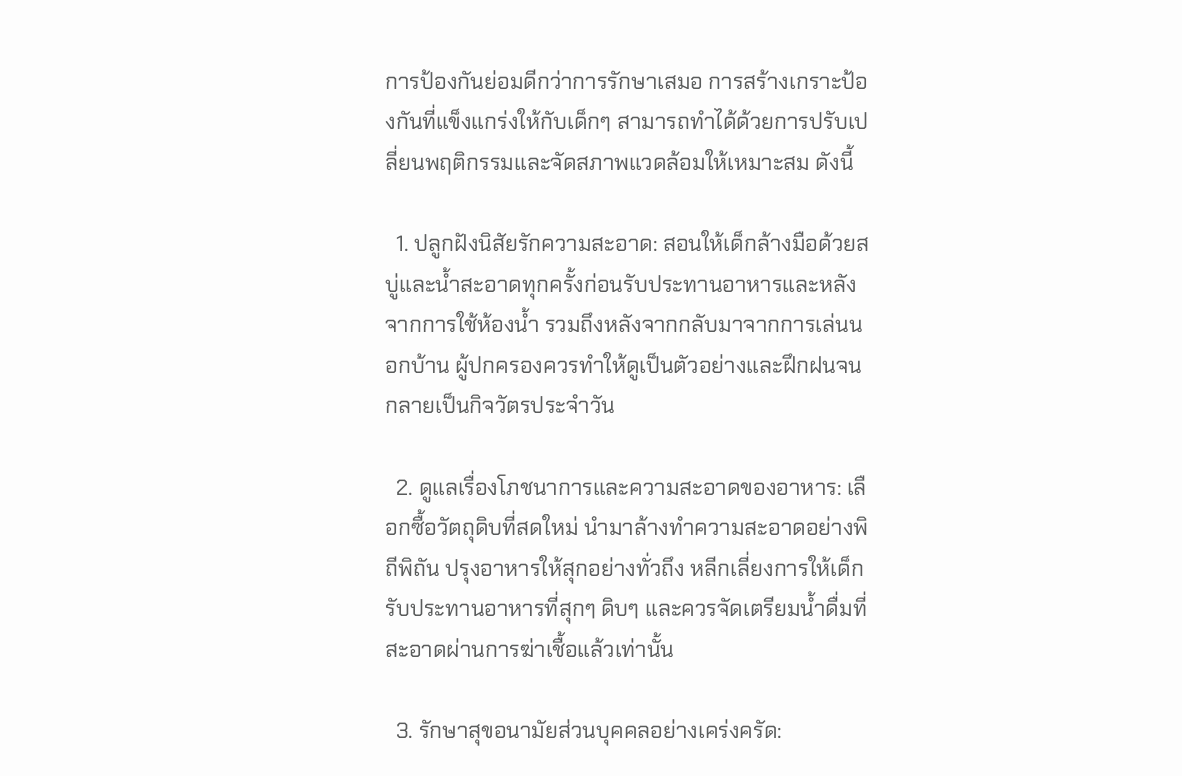การป้องกันย่อมดีกว่าการรักษาเสมอ การสร้างเกราะป้องกันที่แข็งแกร่งให้กับเด็กๆ สามารถทำได้ด้วยการปรับเปลี่ยนพฤติกรรมและจัดสภาพแวดล้อมให้เหมาะสม ดังนี้

  1. ปลูกฝังนิสัยรักความสะอาด: สอนให้เด็กล้างมือด้วยสบู่และน้ำสะอาดทุกครั้งก่อนรับประทานอาหารและหลังจากการใช้ห้องน้ำ รวมถึงหลังจากกลับมาจากการเล่นนอกบ้าน ผู้ปกครองควรทำให้ดูเป็นตัวอย่างและฝึกฝนจนกลายเป็นกิจวัตรประจำวัน

  2. ดูแลเรื่องโภชนาการและความสะอาดของอาหาร: เลือกซื้อวัตถุดิบที่สดใหม่ นำมาล้างทำความสะอาดอย่างพิถีพิถัน ปรุงอาหารให้สุกอย่างทั่วถึง หลีกเลี่ยงการให้เด็กรับประทานอาหารที่สุกๆ ดิบๆ และควรจัดเตรียมน้ำดื่มที่สะอาดผ่านการฆ่าเชื้อแล้วเท่านั้น

  3. รักษาสุขอนามัยส่วนบุคคลอย่างเคร่งครัด: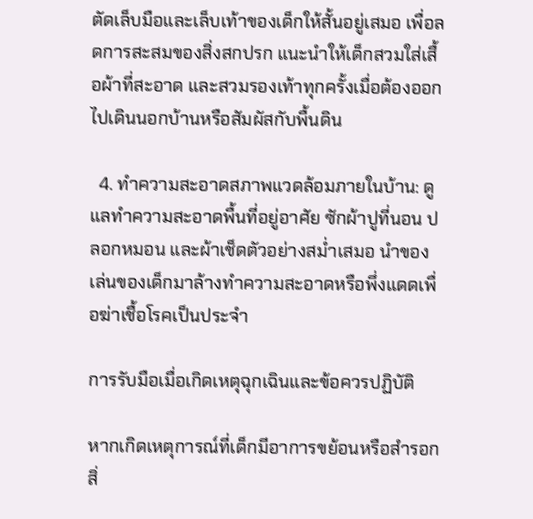ตัดเล็บมือและเล็บเท้าของเด็กให้สั้นอยู่เสมอ เพื่อลดการสะสมของสิ่งสกปรก แนะนำให้เด็กสวมใส่เสื้อผ้าที่สะอาด และสวมรองเท้าทุกครั้งเมื่อต้องออกไปเดินนอกบ้านหรือสัมผัสกับพื้นดิน

  4. ทำความสะอาดสภาพแวดล้อมภายในบ้าน: ดูแลทำความสะอาดพื้นที่อยู่อาศัย ซักผ้าปูที่นอน ปลอกหมอน และผ้าเช็ดตัวอย่างสม่ำเสมอ นำของเล่นของเด็กมาล้างทำความสะอาดหรือพึ่งแดดเพื่อฆ่าเชื้อโรคเป็นประจำ

การรับมือเมื่อเกิดเหตุฉุกเฉินและข้อควรปฏิบัติ

หากเกิดเหตุการณ์ที่เด็กมีอาการขย้อนหรือสำรอกสิ่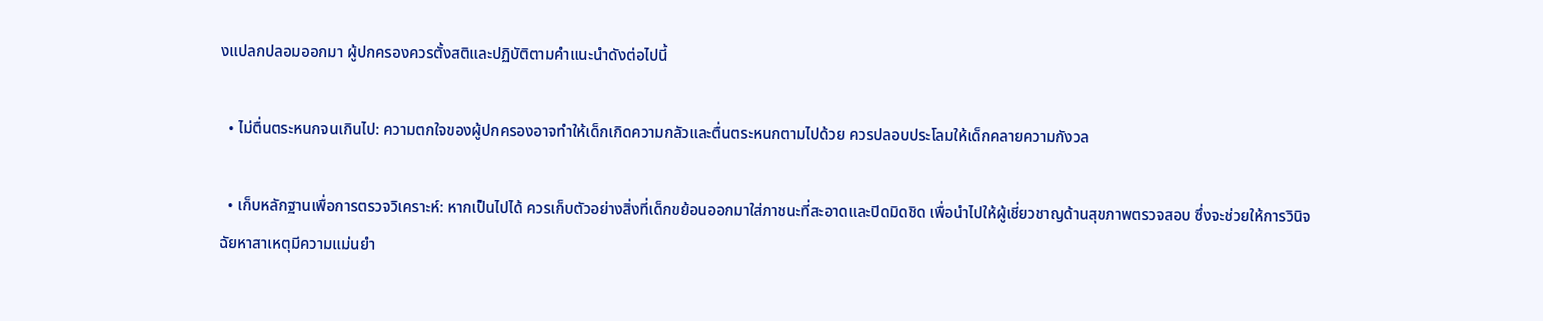งแปลกปลอมออกมา ผู้ปกครองควรตั้งสติและปฏิบัติตามคำแนะนำดังต่อไปนี้

  • ไม่ตื่นตระหนกจนเกินไป: ความตกใจของผู้ปกครองอาจทำให้เด็กเกิดความกลัวและตื่นตระหนกตามไปด้วย ควรปลอบประโลมให้เด็กคลายความกังวล

  • เก็บหลักฐานเพื่อการตรวจวิเคราะห์: หากเป็นไปได้ ควรเก็บตัวอย่างสิ่งที่เด็กขย้อนออกมาใส่ภาชนะที่สะอาดและปิดมิดชิด เพื่อนำไปให้ผู้เชี่ยวชาญด้านสุขภาพตรวจสอบ ซึ่งจะช่วยให้การวินิจฉัยหาสาเหตุมีความแม่นยำ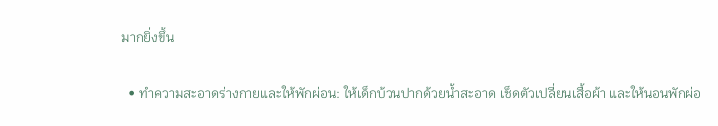มากยิ่งขึ้น

  • ทำความสะอาดร่างกายและให้พักผ่อน: ให้เด็กบ้วนปากด้วยน้ำสะอาด เช็ดตัวเปลี่ยนเสื้อผ้า และให้นอนพักผ่อ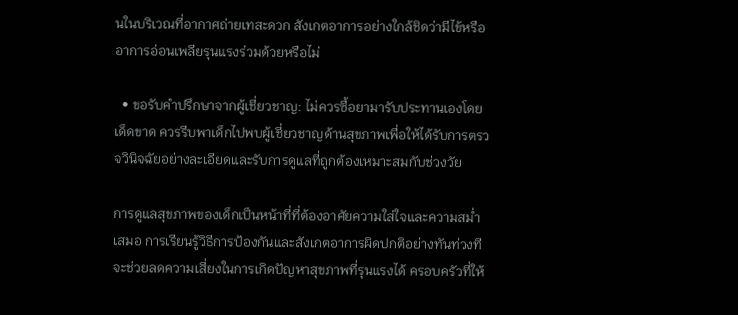นในบริเวณที่อากาศถ่ายเทสะดวก สังเกตอาการอย่างใกล้ชิดว่ามีไข้หรืออาการอ่อนเพลียรุนแรงร่วมด้วยหรือไม่

  • ขอรับคำปรึกษาจากผู้เชี่ยวชาญ: ไม่ควรซื้อยามารับประทานเองโดยเด็ดขาด ควรรีบพาเด็กไปพบผู้เชี่ยวชาญด้านสุขภาพเพื่อให้ได้รับการตรวจวินิจฉัยอย่างละเอียดและรับการดูแลที่ถูกต้องเหมาะสมกับช่วงวัย

การดูแลสุขภาพของเด็กเป็นหน้าที่ที่ต้องอาศัยความใส่ใจและความสม่ำเสมอ การเรียนรู้วิธีการป้องกันและสังเกตอาการผิดปกติอย่างทันท่วงที จะช่วยลดความเสี่ยงในการเกิดปัญหาสุขภาพที่รุนแรงได้ ครอบครัวที่ให้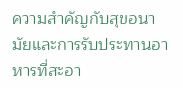ความสำคัญกับสุขอนามัยและการรับประทานอาหารที่สะอา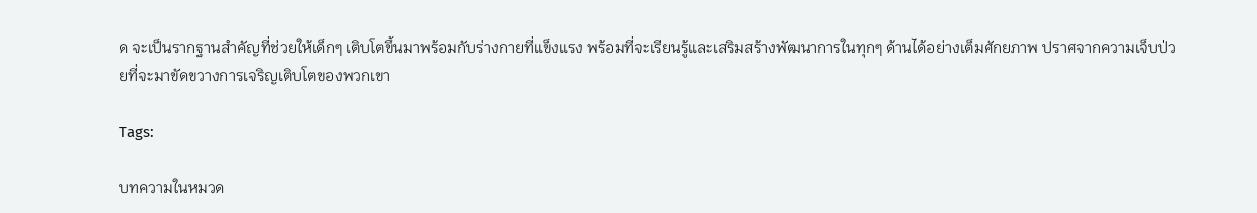ด จะเป็นรากฐานสำคัญที่ช่วยให้เด็กๆ เติบโตขึ้นมาพร้อมกับร่างกายที่แข็งแรง พร้อมที่จะเรียนรู้และเสริมสร้างพัฒนาการในทุกๆ ด้านได้อย่างเต็มศักยภาพ ปราศจากความเจ็บป่วยที่จะมาขัดขวางการเจริญเติบโตของพวกเขา

Tags:

บทความในหมวด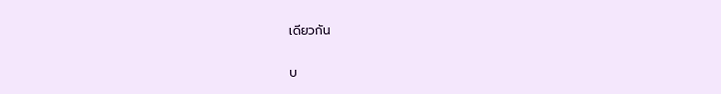เดียวกัน

บ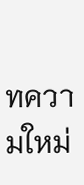ทความใหม่